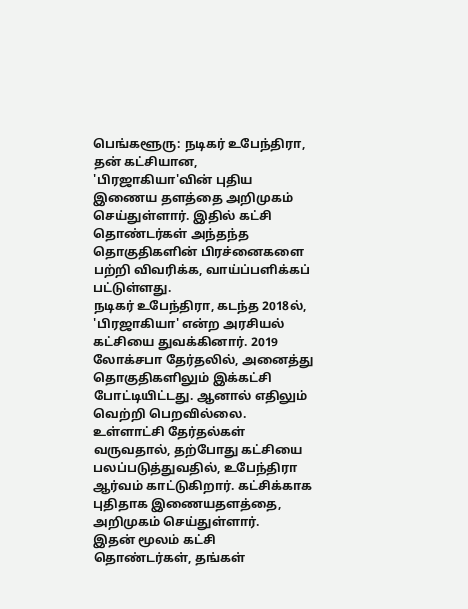பெங்களூரு: நடிகர் உபேந்திரா, தன் கட்சியான, 'பிரஜாகியா'வின் புதிய இணைய தளத்தை அறிமுகம் செய்துள்ளார். இதில் கட்சி தொண்டர்கள் அந்தந்த தொகுதிகளின் பிரச்னைகளை பற்றி விவரிக்க, வாய்ப்பளிக்கப் பட்டுள்ளது.
நடிகர் உபேந்திரா, கடந்த 2018ல், 'பிரஜாகியா' என்ற அரசியல் கட்சியை துவக்கினார். 2019 லோக்சபா தேர்தலில், அனைத்து தொகுதிகளிலும் இக்கட்சி போட்டியிட்டது. ஆனால் எதிலும் வெற்றி பெறவில்லை.
உள்ளாட்சி தேர்தல்கள் வருவதால், தற்போது கட்சியை பலப்படுத்துவதில், உபேந்திரா ஆர்வம் காட்டுகிறார். கட்சிக்காக புதிதாக இணையதளத்தை, அறிமுகம் செய்துள்ளார்.
இதன் மூலம் கட்சி தொண்டர்கள், தங்கள்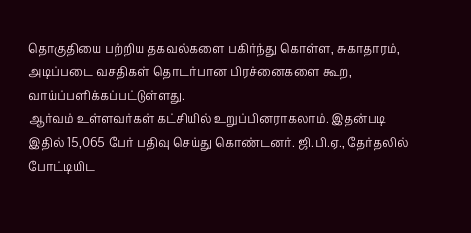தொகுதியை பற்றிய தகவல்களை பகிர்ந்து கொள்ள, சுகாதாரம், அடிப்படை வசதிகள் தொடர்பான பிரச்னைகளை கூற, வாய்ப்பளிக்கப்பட்டுள்ளது.
ஆர்வம் உள்ளவர்கள் கட்சியில் உறுப்பினராகலாம். இதன்படி இதில் 15,065 பேர் பதிவு செய்து கொண்டனர். ஜி.பி.ஏ., தேர்தலில் போட்டியிட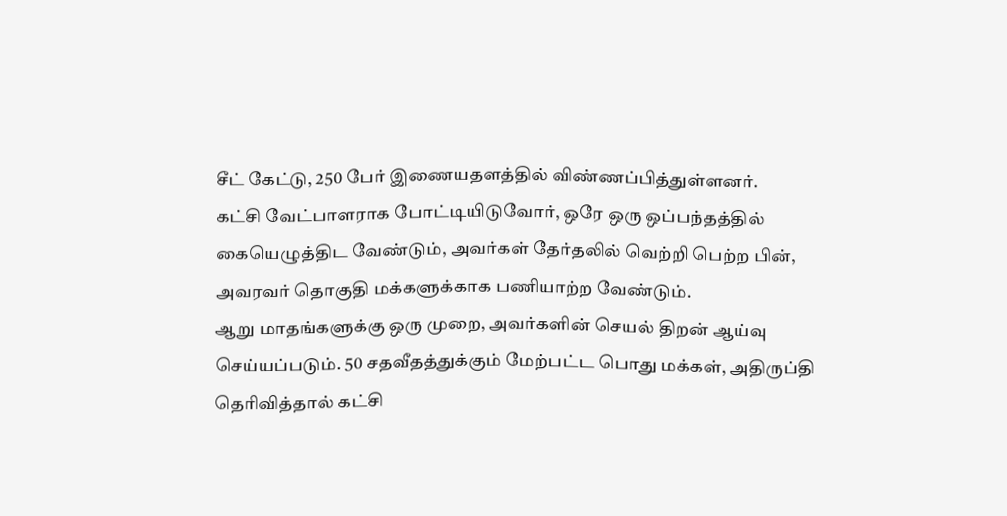சீட் கேட்டு, 250 பேர் இணையதளத்தில் விண்ணப்பித்துள்ளனர்.
கட்சி வேட்பாளராக போட்டியிடுவோர், ஒரே ஒரு ஒப்பந்தத்தில் கையெழுத்திட வேண்டும், அவர்கள் தேர்தலில் வெற்றி பெற்ற பின், அவரவர் தொகுதி மக்களுக்காக பணியாற்ற வேண்டும்.
ஆறு மாதங்களுக்கு ஒரு முறை, அவர்களின் செயல் திறன் ஆய்வு செய்யப்படும். 50 சதவீதத்துக்கும் மேற்பட்ட பொது மக்கள், அதிருப்தி தெரிவித்தால் கட்சி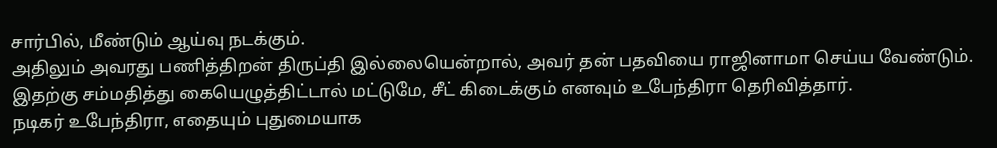சார்பில், மீண்டும் ஆய்வு நடக்கும்.
அதிலும் அவரது பணித்திறன் திருப்தி இல்லையென்றால், அவர் தன் பதவியை ராஜினாமா செய்ய வேண்டும். இதற்கு சம்மதித்து கையெழுத்திட்டால் மட்டுமே, சீட் கிடைக்கும் எனவும் உபேந்திரா தெரிவித்தார்.
நடிகர் உபேந்திரா, எதையும் புதுமையாக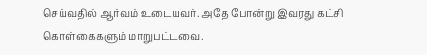செய்வதில் ஆர்வம் உடையவர். அதே போன்று இவரது கட்சி கொள்கைகளும் மாறுபட்டவை.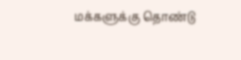மக்களுக்கு தொண்டு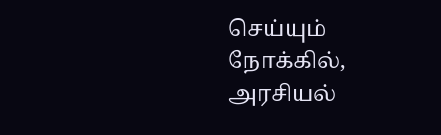செய்யும் நோக்கில், அரசியல்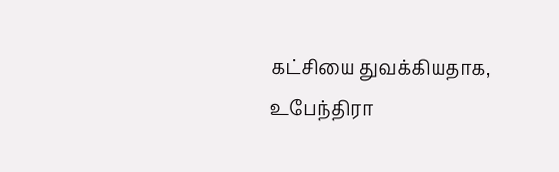கட்சியை துவக்கியதாக, உபேந்திரா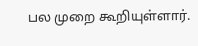பல முறை கூறியுள்ளார்.